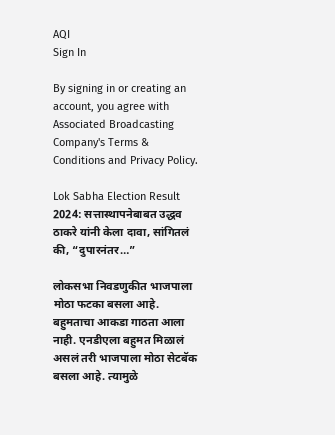AQI
Sign In

By signing in or creating an account, you agree with Associated Broadcasting Company's Terms & Conditions and Privacy Policy.

Lok Sabha Election Result 2024: सत्तास्थापनेबाबत उद्धव ठाकरे यांनी केला दावा, सांगितलं की, “दुपारनंतर…”

लोकसभा निवडणुकीत भाजपाला मोठा फटका बसला आहे. बहुमताचा आकडा गाठता आला नाही. एनडीएला बहुमत मिळालं असलं तरी भाजपाला मोठा सेटबॅक बसला आहे. त्यामुळे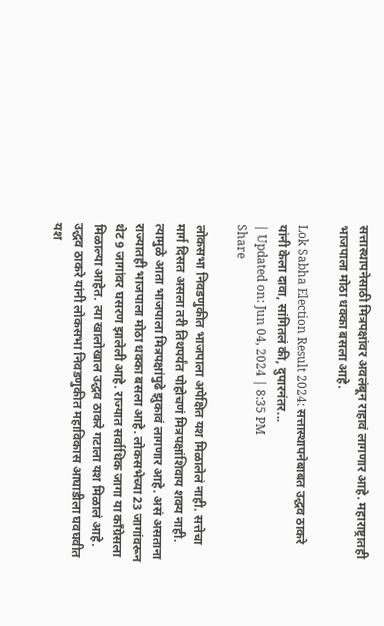सत्तास्थापनेसाठी मित्रपक्षांवर अवलंबून राहावं लागणार आहे. महाराष्ट्रातही भाजपाला मोठा धक्का बसला आहे.

Lok Sabha Election Result 2024: सत्तास्थापनेबाबत उद्धव ठाकरे यांनी केला दावा, सांगितलं की, दुपारनंतर...
| Updated on: Jun 04, 2024 | 8:35 PM
Share

लोकसभा निवडणुकीत भाजपाला अपेक्षित यश मिळालेलं नाही. सत्तेचा मार्ग दिसत असला तरी तिथपर्यंत पोहोचणं मित्रपक्षांशिवाय शक्य नाही. त्यामुळे आता भाजपाला मित्रपक्षांपुढे झुकावं लागणार आहे. असं असताना राज्यातही भाजपाला मोठा धक्का बसला आहे. लोकसभेच्या 23 जागांवरून थेट 9 जागांवर घसरण झालेली आहे. राज्यात सर्वाधिक जागा या काँग्रेसला मिळाल्या आहेत. त्या खालोखाल उद्धव ठाकरे गटाला यश मिळालं आहे. उद्धव ठाकरे यांनी लोकसभा निवडणुकीत महाविकास आघाडीला घवघवीत यश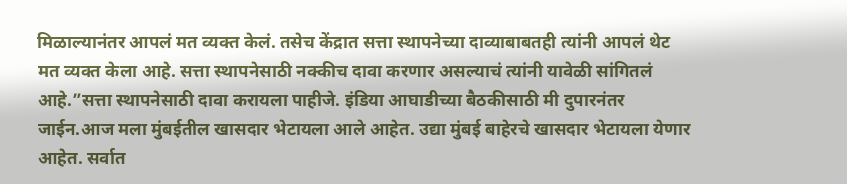मिळाल्यानंतर आपलं मत व्यक्त केलं. तसेच केंद्रात सत्ता स्थापनेच्या दाव्याबाबतही त्यांनी आपलं थेट मत व्यक्त केला आहे. सत्ता स्थापनेसाठी नक्कीच दावा करणार असल्याचं त्यांनी यावेळी सांगितलं आहे.”सत्ता स्थापनेसाठी दावा करायला पाहीजे. इंडिया आघाडीच्या बैठकीसाठी मी दुपारनंतर जाईन.आज मला मुंबईतील खासदार भेटायला आले आहेत. उद्या मुंबई बाहेरचे खासदार भेटायला येणार आहेत. सर्वात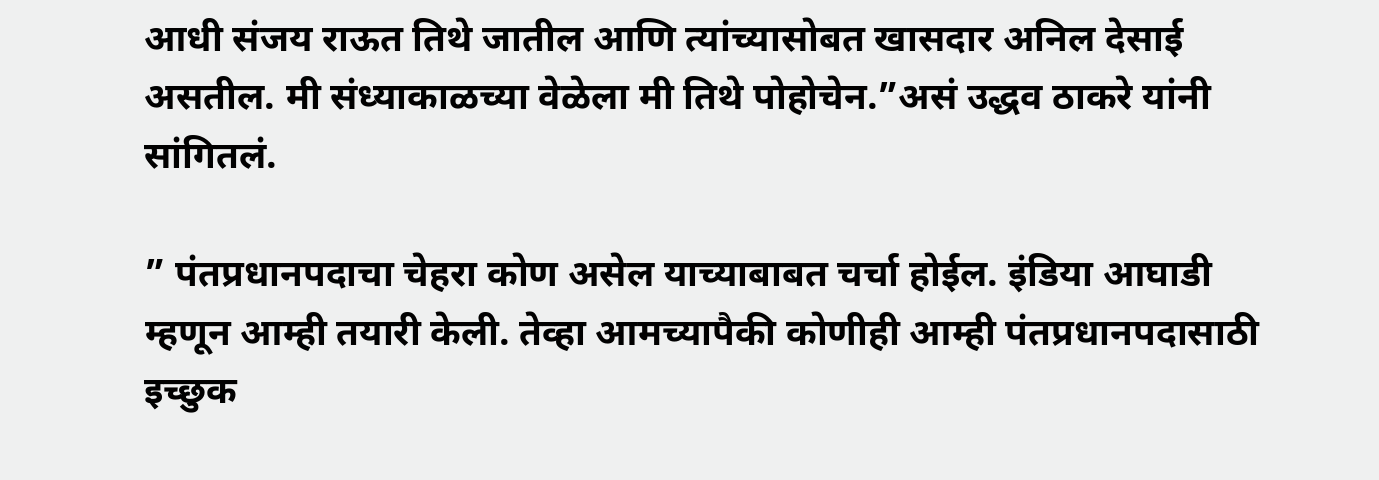आधी संजय राऊत तिथे जातील आणि त्यांच्यासोबत खासदार अनिल देसाई असतील. मी संध्याकाळच्या वेळेला मी तिथे पोहोचेन.”असं उद्धव ठाकरे यांनी सांगितलं.

” पंतप्रधानपदाचा चेहरा कोण असेल याच्याबाबत चर्चा होईल. इंडिया आघाडी म्हणून आम्ही तयारी केली. तेव्हा आमच्यापैकी कोणीही आम्ही पंतप्रधानपदासाठी इच्छुक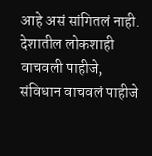आहे असं सांगितलं नाही. देशातील लोकशाही वाचवली पाहीजे, संविधान वाचवलं पाहीजे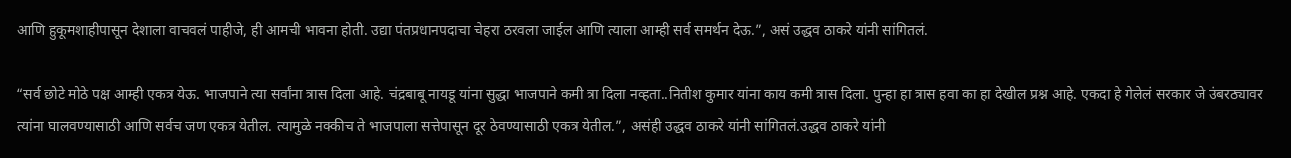आणि हुकूमशाहीपासून देशाला वाचवलं पाहीजे, ही आमची भावना होती. उद्या पंतप्रधानपदाचा चेहरा ठरवला जाईल आणि त्याला आम्ही सर्व समर्थन देऊ.”, असं उद्धव ठाकरे यांनी सांगितलं.

“सर्व छोटे मोठे पक्ष आम्ही एकत्र येऊ. भाजपाने त्या सर्वांना त्रास दिला आहे. चंद्रबाबू नायडू यांना सुद्धा भाजपाने कमी त्रा दिला नव्हता..नितीश कुमार यांना काय कमी त्रास दिला. पुन्हा हा त्रास हवा का हा देखील प्रश्न आहे. एकदा हे गेलेलं सरकार जे उंबरठ्यावर त्यांना घालवण्यासाठी आणि सर्वच जण एकत्र येतील. त्यामुळे नक्कीच ते भाजपाला सत्तेपासून दूर ठेवण्यासाठी एकत्र येतील.”, असंही उद्धव ठाकरे यांनी सांगितलं.उद्धव ठाकरे यांनी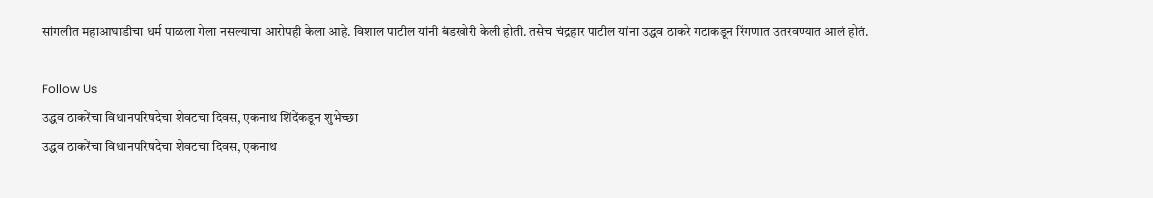सांगलीत महाआघाडीचा धर्म पाळला गेला नसल्याचा आरोपही केला आहे. विशाल पाटील यांनी बंडखोरी केली होती. तसेच चंद्रहार पाटील यांना उद्धव ठाकरे गटाकडून रिंगणात उतरवण्यात आलं होतं.

Follow Us
उद्धव ठाकरेंचा विधानपरिषदेचा शेवटचा दिवस, एकनाथ शिंदेंकडून शुभेच्छा
उद्धव ठाकरेंचा विधानपरिषदेचा शेवटचा दिवस, एकनाथ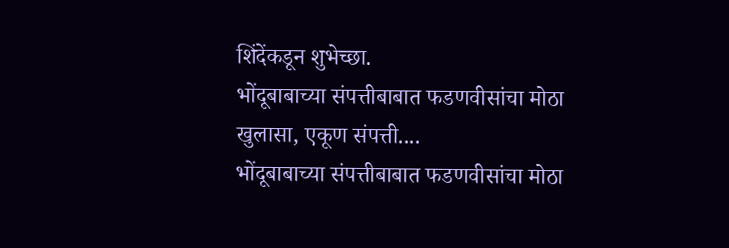शिंदेंकडून शुभेच्छा.
भोंदूबाबाच्या संपत्तीबाबात फडणवीसांचा मोठा खुलासा, एकूण संपत्ती....
भोंदूबाबाच्या संपत्तीबाबात फडणवीसांचा मोठा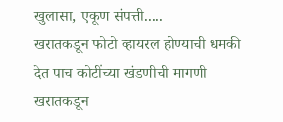खुलासा, एकूण संपत्ती.....
खरातकडून फोटो व्हायरल होण्याची धमकी देत पाच कोटींच्या खंडणीची मागणी
खरातकडून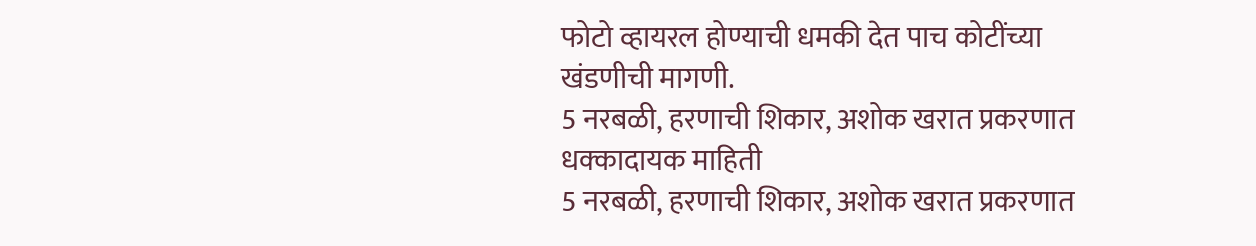फोटो व्हायरल होण्याची धमकी देत पाच कोटींच्या खंडणीची मागणी.
5 नरबळी, हरणाची शिकार, अशोक खरात प्रकरणात धक्कादायक माहिती
5 नरबळी, हरणाची शिकार, अशोक खरात प्रकरणात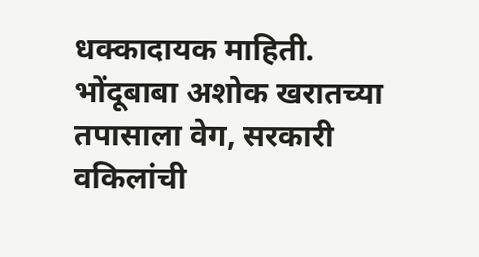धक्कादायक माहिती.
भोंदूबाबा अशोक खरातच्या तपासाला वेग, सरकारी वकिलांची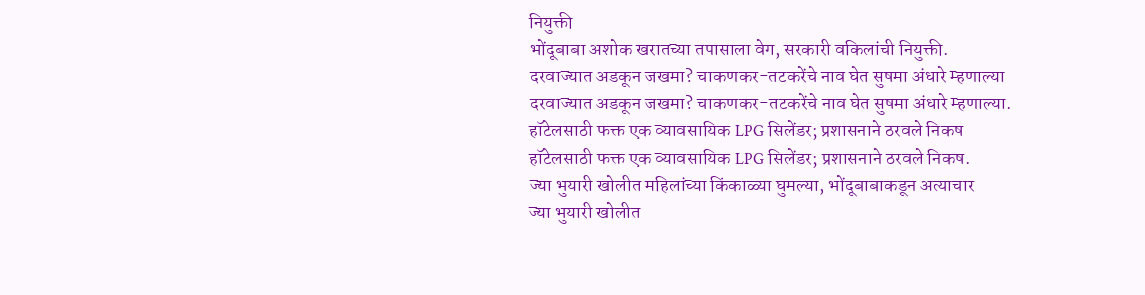नियुक्ती
भोंदूबाबा अशोक खरातच्या तपासाला वेग, सरकारी वकिलांची नियुक्ती.
दरवाज्यात अडकून जखमा? चाकणकर-तटकरेंचे नाव घेत सुषमा अंधारे म्हणाल्या
दरवाज्यात अडकून जखमा? चाकणकर-तटकरेंचे नाव घेत सुषमा अंधारे म्हणाल्या.
हॉटेलसाठी फक्त एक व्यावसायिक LPG सिलेंडर; प्रशासनाने ठरवले निकष
हॉटेलसाठी फक्त एक व्यावसायिक LPG सिलेंडर; प्रशासनाने ठरवले निकष.
ज्या भुयारी खोलीत महिलांच्या किंकाळ्या घुमल्या, भोंदूबाबाकडून अत्याचार
ज्या भुयारी खोलीत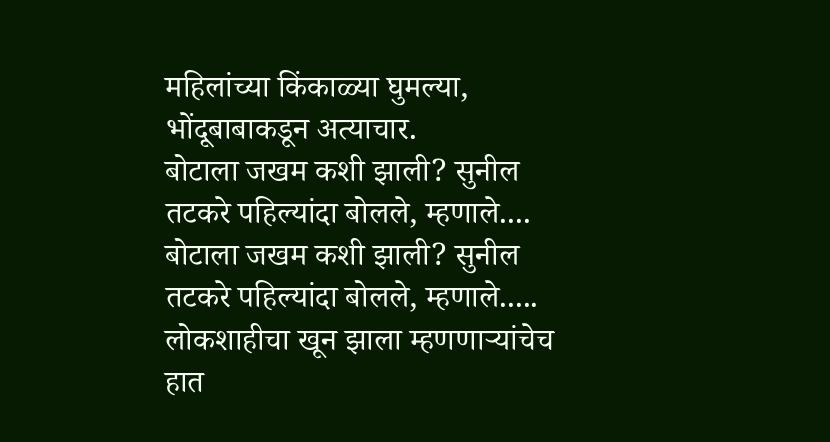महिलांच्या किंकाळ्या घुमल्या, भोंदूबाबाकडून अत्याचार.
बोटाला जखम कशी झाली? सुनील तटकरे पहिल्यांदा बोलले, म्हणाले....
बोटाला जखम कशी झाली? सुनील तटकरे पहिल्यांदा बोलले, म्हणाले.....
लोकशाहीचा खून झाला म्हणणाऱ्यांचेच हात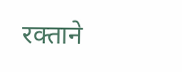रक्ताने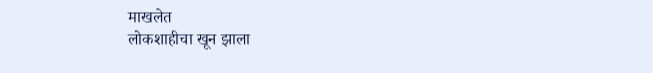माखलेत
लोकशाहीचा खून झाला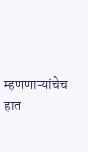म्हणणाऱ्यांचेच हात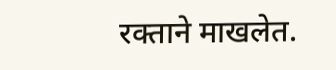रक्ताने माखलेत.